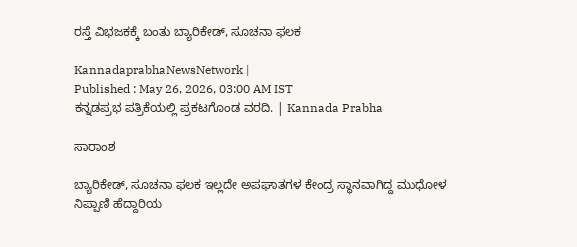ರಸ್ತೆ ವಿಭಜಕಕ್ಕೆ ಬಂತು ಬ್ಯಾರಿಕೇಡ್‌, ಸೂಚನಾ ಫಲಕ

KannadaprabhaNewsNetwork |
Published : May 26, 2026, 03:00 AM IST
ಕನ್ನಡಪ್ರಭ ಪತ್ರಿಕೆಯಲ್ಲಿ ಪ್ರಕಟಗೊಂಡ ವರದಿ. | Kannada Prabha

ಸಾರಾಂಶ

ಬ್ಯಾರಿಕೇಡ್, ಸೂಚನಾ ಫಲಕ ಇಲ್ಲದೇ ಅಪಘಾತಗಳ ಕೇಂದ್ರ ಸ್ಥಾನವಾಗಿದ್ದ ಮುಧೋಳ ನಿಪ್ಪಾಣಿ ಹೆದ್ದಾರಿಯ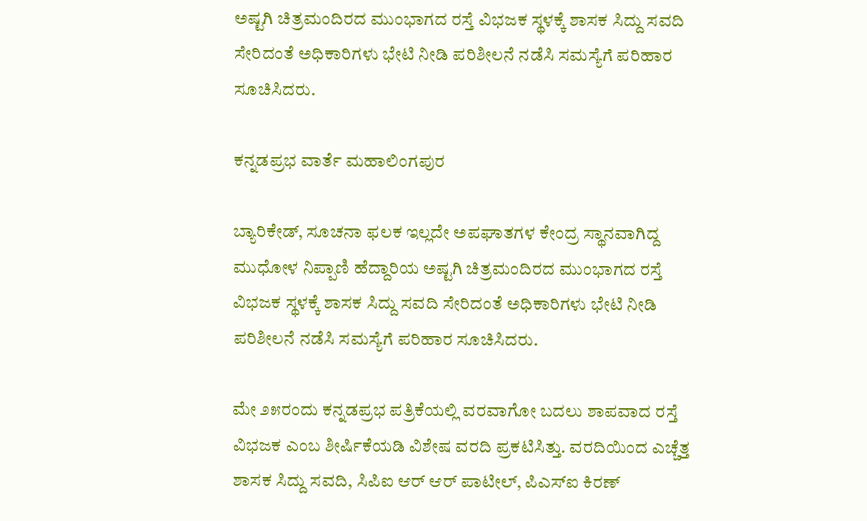ಅಷ್ಟಗಿ ಚಿತ್ರಮಂದಿರದ ಮುಂಭಾಗದ ರಸ್ತೆ ವಿಭಜಕ ಸ್ಥಳಕ್ಕೆ ಶಾಸಕ ಸಿದ್ದು ಸವದಿ ಸೇರಿದಂತೆ ಅಧಿಕಾರಿಗಳು ಭೇಟಿ ನೀಡಿ ಪರಿಶೀಲನೆ ನಡೆಸಿ ಸಮಸ್ಯೆಗೆ ಪರಿಹಾರ ಸೂಚಿಸಿದರು.

ಕನ್ನಡಪ್ರಭ ವಾರ್ತೆ ಮಹಾಲಿಂಗಪುರ

ಬ್ಯಾರಿಕೇಡ್, ಸೂಚನಾ ಫಲಕ ಇಲ್ಲದೇ ಅಪಘಾತಗಳ ಕೇಂದ್ರ ಸ್ಥಾನವಾಗಿದ್ದ ಮುಧೋಳ ನಿಪ್ಪಾಣಿ ಹೆದ್ದಾರಿಯ ಅಷ್ಟಗಿ ಚಿತ್ರಮಂದಿರದ ಮುಂಭಾಗದ ರಸ್ತೆ ವಿಭಜಕ ಸ್ಥಳಕ್ಕೆ ಶಾಸಕ ಸಿದ್ದು ಸವದಿ ಸೇರಿದಂತೆ ಅಧಿಕಾರಿಗಳು ಭೇಟಿ ನೀಡಿ ಪರಿಶೀಲನೆ ನಡೆಸಿ ಸಮಸ್ಯೆಗೆ ಪರಿಹಾರ ಸೂಚಿಸಿದರು.

ಮೇ ೨೫ರಂದು ಕನ್ನಡಪ್ರಭ ಪತ್ರಿಕೆಯಲ್ಲಿ ವರವಾಗೋ ಬದಲು ಶಾಪವಾದ ರಸ್ತೆ ವಿಭಜಕ ಎಂಬ ಶೀರ್ಷಿಕೆಯಡಿ ವಿಶೇಷ ವರದಿ ಪ್ರಕಟಿಸಿತ್ತು. ವರದಿಯಿಂದ ಎಚ್ಚೆತ್ತ ಶಾಸಕ ಸಿದ್ದು ಸವದಿ, ಸಿಪಿಐ ಆರ್ ಆರ್ ಪಾಟೀಲ್, ಪಿಎಸ್ಐ ಕಿರಣ್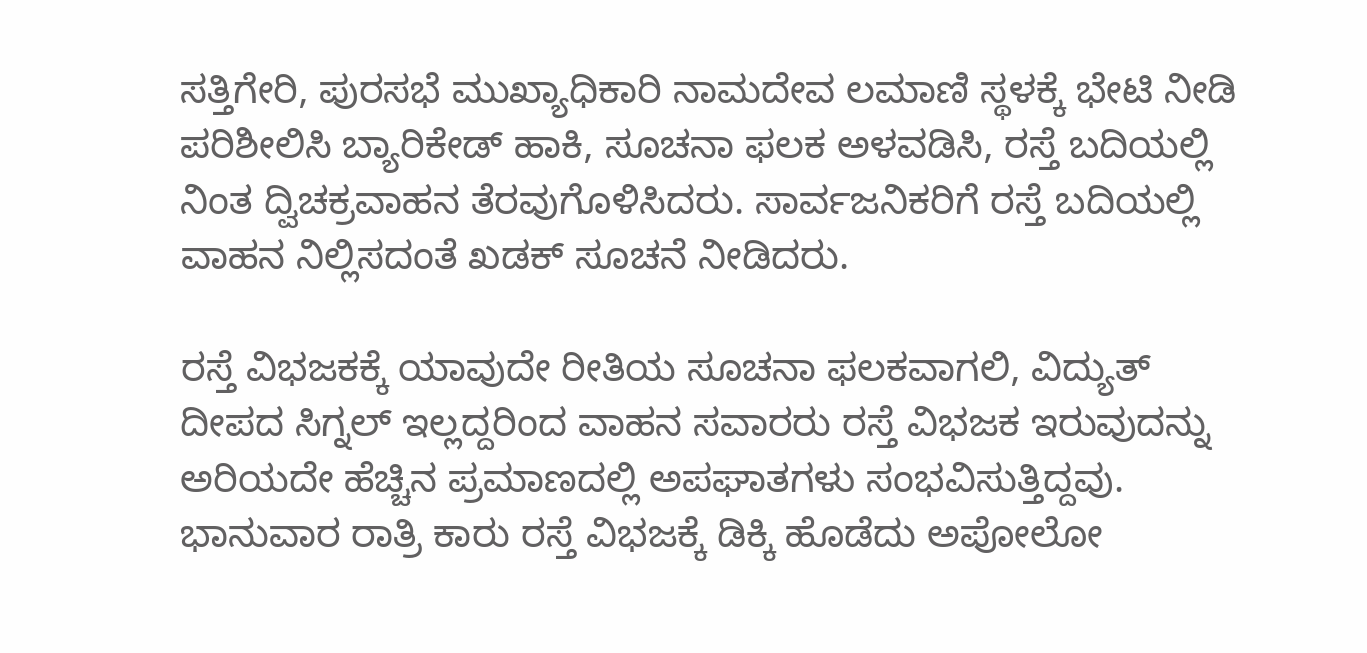ಸತ್ತಿಗೇರಿ, ಪುರಸಭೆ ಮುಖ್ಯಾಧಿಕಾರಿ ನಾಮದೇವ ಲಮಾಣಿ ಸ್ಥಳಕ್ಕೆ ಭೇಟಿ ನೀಡಿ ಪರಿಶೀಲಿಸಿ ಬ್ಯಾರಿಕೇಡ್ ಹಾಕಿ, ಸೂಚನಾ ಫಲಕ ಅಳವಡಿಸಿ, ರಸ್ತೆ ಬದಿಯಲ್ಲಿ ನಿಂತ ದ್ವಿಚಕ್ರವಾಹನ ತೆರವುಗೊಳಿಸಿದರು. ಸಾರ್ವಜನಿಕರಿಗೆ ರಸ್ತೆ ಬದಿಯಲ್ಲಿ ವಾಹನ ನಿಲ್ಲಿಸದಂತೆ ಖಡಕ್ ಸೂಚನೆ ನೀಡಿದರು.

ರಸ್ತೆ ವಿಭಜಕಕ್ಕೆ ಯಾವುದೇ ರೀತಿಯ ಸೂಚನಾ ಫಲಕವಾಗಲಿ, ವಿದ್ಯುತ್ ದೀಪದ ಸಿಗ್ನಲ್‌ ಇಲ್ಲದ್ದರಿಂದ ವಾಹನ ಸವಾರರು ರಸ್ತೆ ವಿಭಜಕ ಇರುವುದನ್ನು ಅರಿಯದೇ ಹೆಚ್ಚಿನ ಪ್ರಮಾಣದಲ್ಲಿ ಅಪಘಾತಗಳು ಸಂಭವಿಸುತ್ತಿದ್ದವು. ಭಾನುವಾರ ರಾತ್ರಿ ಕಾರು ರಸ್ತೆ ವಿಭಜಕ್ಕೆ ಡಿಕ್ಕಿ ಹೊಡೆದು ಅಪೋಲೋ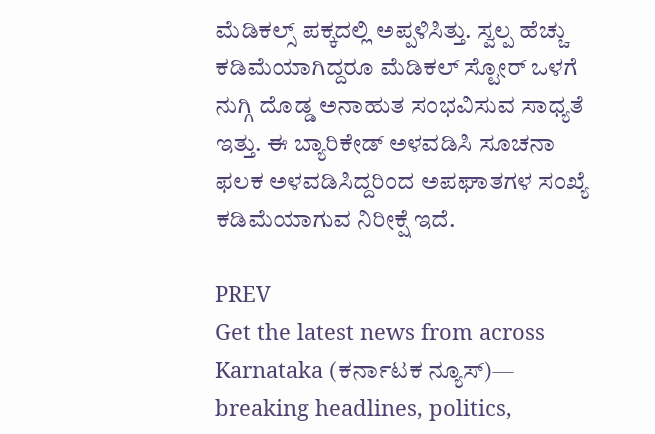ಮೆಡಿಕಲ್ಸ್ ಪಕ್ಕದಲ್ಲಿ ಅಪ್ಪಳಿಸಿತ್ತು. ಸ್ವಲ್ಪ ಹೆಚ್ಚು ಕಡಿಮೆಯಾಗಿದ್ದರೂ ಮೆಡಿಕಲ್ ಸ್ಟೋರ್ ಒಳಗೆ ನುಗ್ಗಿ ದೊಡ್ಡ ಅನಾಹುತ ಸಂಭವಿಸುವ ಸಾಧ್ಯತೆ ಇತ್ತು. ಈ ಬ್ಯಾರಿಕೇಡ್‌ ಅಳವಡಿಸಿ ಸೂಚನಾ ಫಲಕ ಅಳವಡಿಸಿದ್ದರಿಂದ ಅಪಘಾತಗಳ ಸಂಖ್ಯೆ ಕಡಿಮೆಯಾಗುವ ನಿರೀಕ್ಷೆ ಇದೆ.

PREV
Get the latest news from across Karnataka (ಕರ್ನಾಟಕ ನ್ಯೂಸ್)— breaking headlines, politics,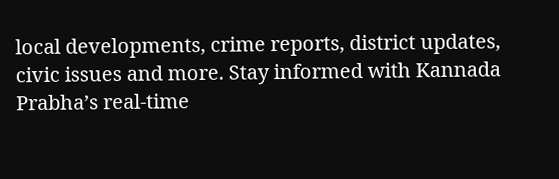local developments, crime reports, district updates, civic issues and more. Stay informed with Kannada Prabha’s real‑time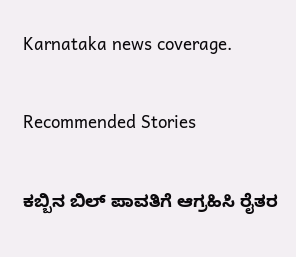Karnataka news coverage.

Recommended Stories

ಕಬ್ಬಿನ ಬಿಲ್‌ ಪಾವತಿಗೆ ಆಗ್ರಹಿಸಿ ರೈತರ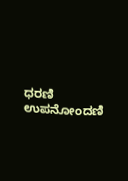ಧರಣಿ
ಉಪನೋಂದಣಿ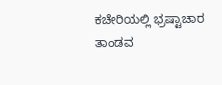ಕಚೇರಿಯಲ್ಲಿ ಭ್ರಷ್ಟಾಚಾರ ತಾಂಡವ